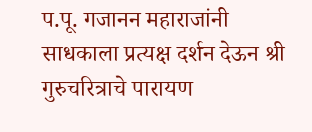प.पू. गजानन महाराजांनी साधकाला प्रत्यक्ष दर्शन देऊन श्री गुरुचरित्राचे पारायण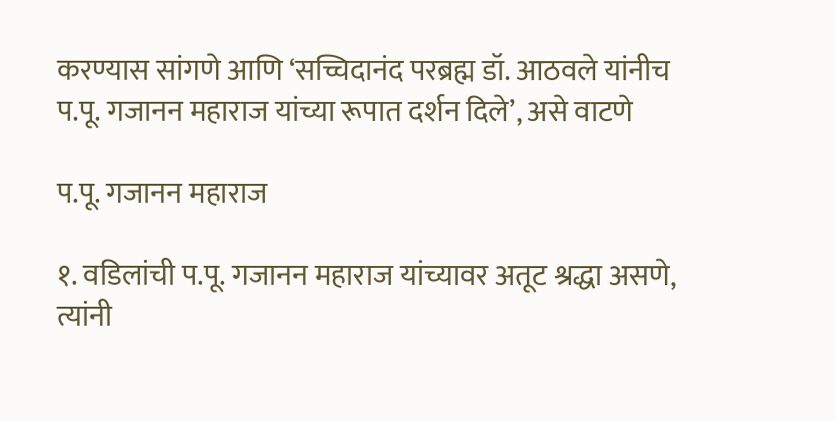करण्यास सांगणे आणि ‘सच्चिदानंद परब्रह्म डॉ. आठवले यांनीच प.पू. गजानन महाराज यांच्या रूपात दर्शन दिले’, असे वाटणे

प.पू. गजानन महाराज

१. वडिलांची प.पू. गजानन महाराज यांच्यावर अतूट श्रद्धा असणे, त्यांनी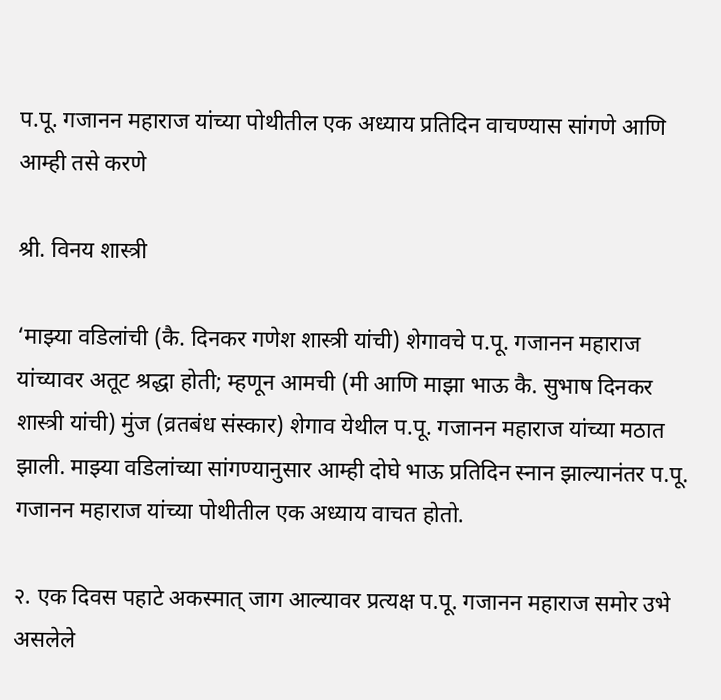प.पू. गजानन महाराज यांच्या पोथीतील एक अध्याय प्रतिदिन वाचण्यास सांगणे आणि आम्ही तसे करणे

श्री. विनय शास्त्री

‘माझ्या वडिलांची (कै. दिनकर गणेश शास्त्री यांची) शेगावचे प.पू. गजानन महाराज यांच्यावर अतूट श्रद्धा होती; म्हणून आमची (मी आणि माझा भाऊ कै. सुभाष दिनकर शास्त्री यांची) मुंज (व्रतबंध संस्कार) शेगाव येथील प.पू. गजानन महाराज यांच्या मठात झाली. माझ्या वडिलांच्या सांगण्यानुसार आम्ही दोघे भाऊ प्रतिदिन स्नान झाल्यानंतर प.पू. गजानन महाराज यांच्या पोथीतील एक अध्याय वाचत होतो.

२. एक दिवस पहाटे अकस्मात् जाग आल्यावर प्रत्यक्ष प.पू. गजानन महाराज समोर उभे असलेले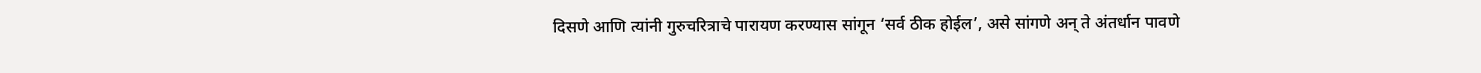दिसणे आणि त्यांनी गुरुचरित्राचे पारायण करण्यास सांगून ‘सर्व ठीक होईल’, असे सांगणे अन् ते अंतर्धान पावणे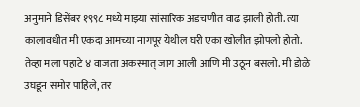अनुमाने डिसेंबर १९९८ मध्ये माझ्या सांसारिक अडचणीत वाढ झाली होती. त्या कालावधीत मी एकदा आमच्या नागपूर येथील घरी एका खोलीत झोपलो होतो. तेव्हा मला पहाटे ४ वाजता अकस्मात् जाग आली आणि मी उठून बसलो. मी डोळे उघडून समोर पाहिले, तर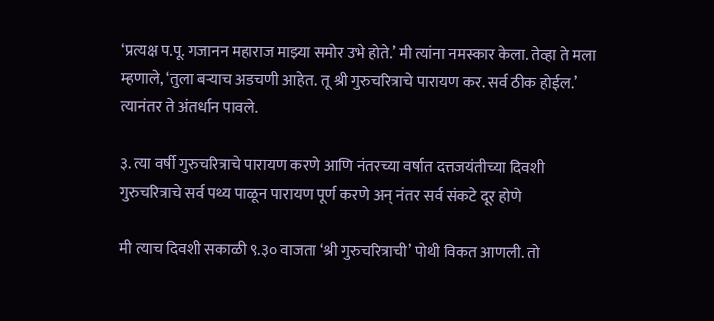‘प्रत्यक्ष प.पू. गजानन महाराज माझ्या समोर उभे होते.’ मी त्यांना नमस्कार केला. तेव्हा ते मला म्हणाले, ‘तुला बर्‍याच अडचणी आहेत. तू श्री गुरुचरित्राचे पारायण कर. सर्व ठीक होईल.’ त्यानंतर ते अंतर्धान पावले.

३. त्या वर्षी गुरुचरित्राचे पारायण करणे आणि नंतरच्या वर्षात दत्तजयंतीच्या दिवशी गुरुचरित्राचे सर्व पथ्य पाळून पारायण पूर्ण करणे अन् नंतर सर्व संकटे दूर होणे

मी त्याच दिवशी सकाळी ९.३० वाजता ‘श्री गुरुचरित्राची’ पोथी विकत आणली. तो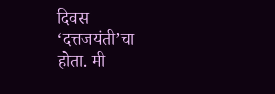दिवस ‘दत्तजयंती’चा होता. मी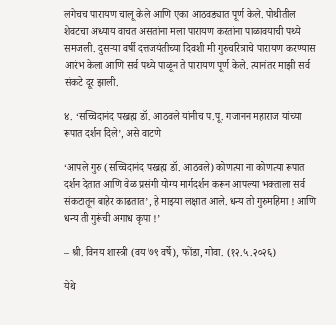लगेचच पारायण चालू केले आणि एका आठवड्यात पूर्ण केले. पोथीतील शेवटचा अध्याय वाचत असतांना मला पारायण करतांना पाळावयाची पथ्ये समजली. दुसर्‍या वर्षी दत्तजयंतीच्या दिवशी मी गुरुचरित्राचे पारायण करण्यास आरंभ केला आणि सर्व पथ्ये पाळून ते पारायण पूर्ण केले. त्यानंतर माझी सर्व संकटे दूर झाली.

४. ‘सच्चिदानंद परब्रह्म डॉ. आठवले यांनीच प.पू. गजानन महाराज यांच्या रूपात दर्शन दिले’, असे वाटणे

‘आपले गुरु (सच्चिदानंद परब्रह्म डॉ. आठवले) कोणत्या ना कोणत्या रूपात दर्शन देतात आणि वेळ प्रसंगी योग्य मार्गदर्शन करून आपल्या भक्ताला सर्व संकटातून बाहेर काढतात’, हे माझ्या लक्षात आले. धन्य तो गुरुमहिमा ! आणि धन्य ती गुरूंची अगाध कृपा !’

– श्री. विनय शास्त्री (वय ७९ वर्षे), फोंडा, गोवा. (१२.५.२०२६)

येथे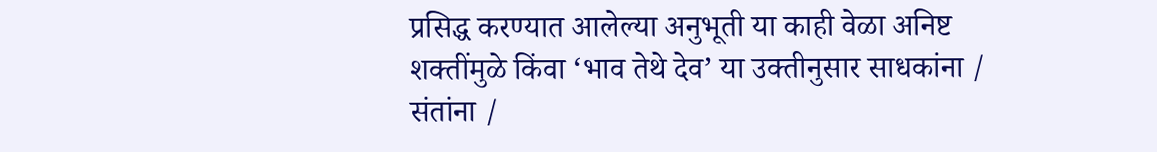प्रसिद्ध करण्यात आलेल्या अनुभूती या काही वेळा अनिष्ट शक्तींमुळे किंवा ‘भाव तेथे देव’ या उक्तीनुसार साधकांना / संतांना /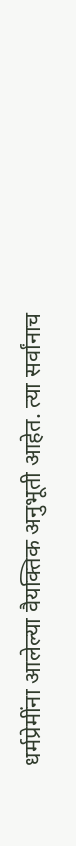धर्मप्रेमींना आलेल्या वैयक्तिक अनुभूती आहेत. त्या सर्वांनाच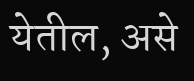येतील, असे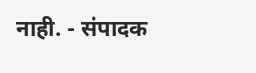नाही. - संपादक